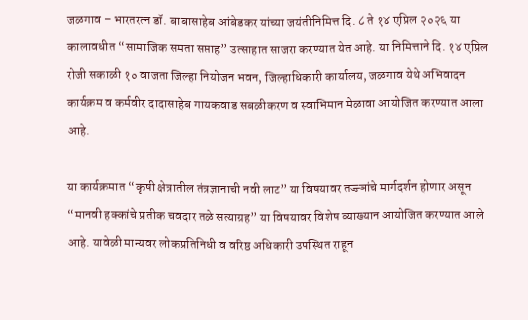जळगाव – भारतरत्न डॉ. बाबासाहेब आंबेडकर यांच्या जयंतीनिमित्त दि. ८ ते १४ एप्रिल २०२६ या कालावधीत “सामाजिक समता सप्ताह” उत्साहात साजरा करण्यात येत आहे. या निमित्ताने दि. १४ एप्रिल रोजी सकाळी १० वाजता जिल्हा नियोजन भवन, जिल्हाधिकारी कार्यालय, जळगाव येथे अभिवादन कार्यक्रम व कर्मवीर दादासाहेब गायकवाड सबळीकरण व स्वाभिमान मेळावा आयोजित करण्यात आला आहे.

या कार्यक्रमात “कृषी क्षेत्रातील तंत्रज्ञानाची नवी लाट” या विषयावर तज्ज्ञांचे मार्गदर्शन होणार असून “मानवी हक्कांचे प्रतीक चवदार तळे सत्याग्रह” या विषयावर विशेष व्याख्यान आयोजित करण्यात आले आहे. यावेळी मान्यवर लोकप्रतिनिधी व वरिष्ठ अधिकारी उपस्थित राहून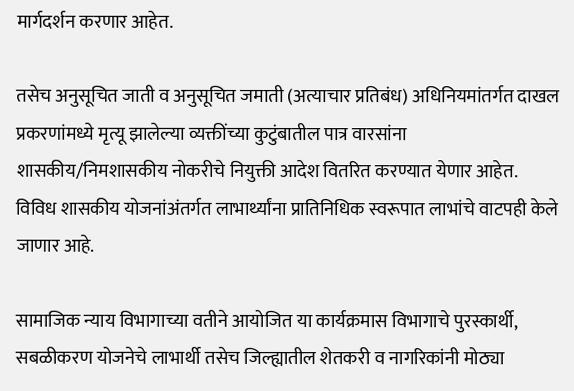मार्गदर्शन करणार आहेत.

तसेच अनुसूचित जाती व अनुसूचित जमाती (अत्याचार प्रतिबंध) अधिनियमांतर्गत दाखल प्रकरणांमध्ये मृत्यू झालेल्या व्यक्तींच्या कुटुंबातील पात्र वारसांना शासकीय/निमशासकीय नोकरीचे नियुक्ती आदेश वितरित करण्यात येणार आहेत. विविध शासकीय योजनांअंतर्गत लाभार्थ्यांना प्रातिनिधिक स्वरूपात लाभांचे वाटपही केले जाणार आहे.

सामाजिक न्याय विभागाच्या वतीने आयोजित या कार्यक्रमास विभागाचे पुरस्कार्थी, सबळीकरण योजनेचे लाभार्थी तसेच जिल्ह्यातील शेतकरी व नागरिकांनी मोठ्या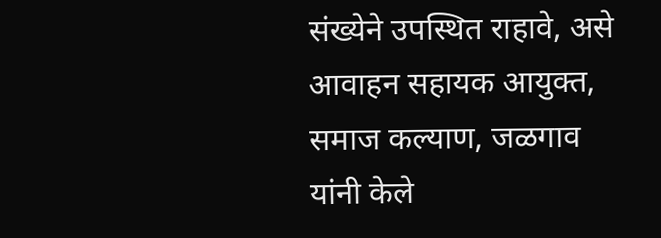संख्येने उपस्थित राहावे, असे आवाहन सहायक आयुक्त, समाज कल्याण, जळगाव यांनी केले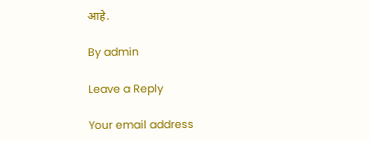आहे.

By admin

Leave a Reply

Your email address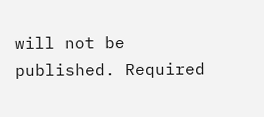will not be published. Required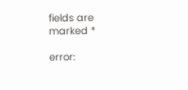fields are marked *

error: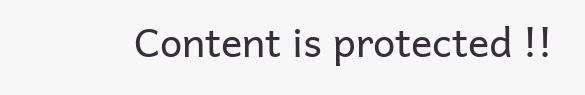Content is protected !!